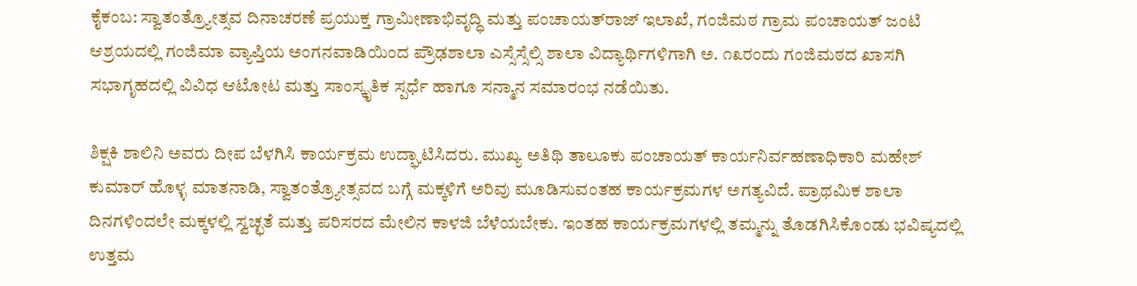ಕೈಕಂಬ: ಸ್ವಾತಂತ್ರ‍್ಯೋತ್ಸವ ದಿನಾಚರಣೆ ಪ್ರಯುಕ್ತ ಗ್ರಾಮೀಣಾಭಿವೃದ್ಧಿ ಮತ್ತು ಪಂಚಾಯತ್‌ರಾಜ್ ಇಲಾಖೆ, ಗಂಜಿಮಠ ಗ್ರಾಮ ಪಂಚಾಯತ್ ಜಂಟಿ ಆಶ್ರಯದಲ್ಲಿ ಗಂಜಿಮಾ ವ್ಯಾಪ್ತಿಯ ಅಂಗನವಾಡಿಯಿಂದ ಪ್ರೌಢಶಾಲಾ ಎಸ್ಸೆಸ್ಸೆಲ್ಸಿ ಶಾಲಾ ವಿದ್ಯಾರ್ಥಿಗಳಿಗಾಗಿ ಅ. ೧೩ರಂದು ಗಂಜಿಮಠದ ಖಾಸಗಿ ಸಭಾಗೃಹದಲ್ಲಿ ವಿವಿಧ ಆಟೋಟ ಮತ್ತು ಸಾಂಸ್ಕೃತಿಕ ಸ್ಪರ್ಧೆ ಹಾಗೂ ಸನ್ಮಾನ ಸಮಾರಂಭ ನಡೆಯಿತು.

ಶಿಕ್ಷಕಿ ಶಾಲಿನಿ ಅವರು ದೀಪ ಬೆಳಗಿಸಿ ಕಾರ್ಯಕ್ರಮ ಉದ್ಘಾಟಿಸಿದರು. ಮುಖ್ಯ ಅತಿಥಿ ತಾಲೂಕು ಪಂಚಾಯತ್ ಕಾರ್ಯನಿರ್ವಹಣಾಧಿಕಾರಿ ಮಹೇಶ್ ಕುಮಾರ್ ಹೊಳ್ಳ ಮಾತನಾಡಿ, ಸ್ವಾತಂತ್ರ‍್ಯೋತ್ಸವದ ಬಗ್ಗೆ ಮಕ್ಕಳಿಗೆ ಅರಿವು ಮೂಡಿಸುವಂತಹ ಕಾರ್ಯಕ್ರಮಗಳ ಅಗತ್ಯವಿದೆ. ಪ್ರಾಥಮಿಕ ಶಾಲಾ ದಿನಗಳಿಂದಲೇ ಮಕ್ಕಳಲ್ಲಿ ಸ್ವಚ್ಛತೆ ಮತ್ತು ಪರಿಸರದ ಮೇಲಿನ ಕಾಳಜಿ ಬೆಳೆಯಬೇಕು. ಇಂತಹ ಕಾರ್ಯಕ್ರಮಗಳಲ್ಲಿ ತಮ್ಮನ್ನು ತೊಡಗಿಸಿಕೊಂಡು ಭವಿಷ್ಯದಲ್ಲಿ ಉತ್ತಮ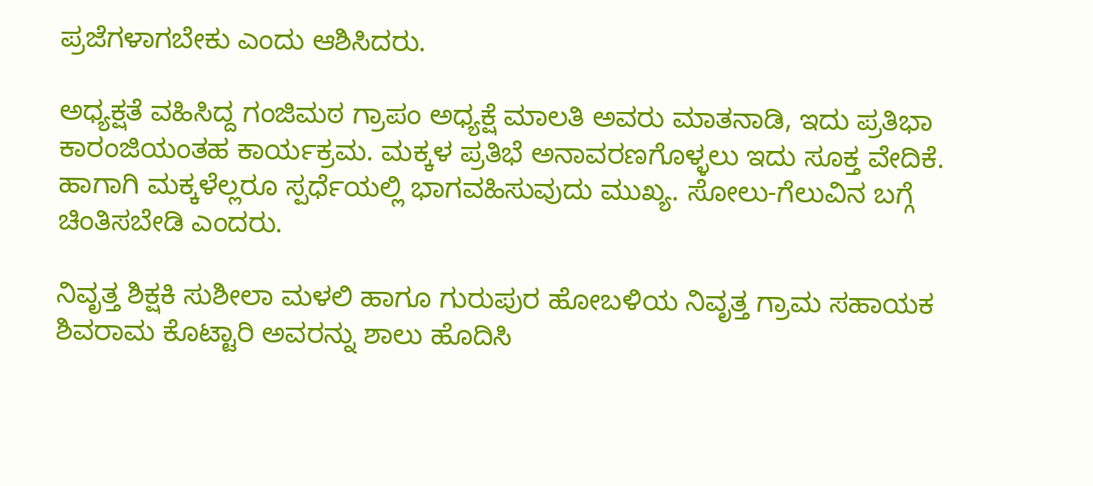ಪ್ರಜೆಗಳಾಗಬೇಕು ಎಂದು ಆಶಿಸಿದರು.

ಅಧ್ಯಕ್ಷತೆ ವಹಿಸಿದ್ದ ಗಂಜಿಮಠ ಗ್ರಾಪಂ ಅಧ್ಯಕ್ಷೆ ಮಾಲತಿ ಅವರು ಮಾತನಾಡಿ, ಇದು ಪ್ರತಿಭಾ ಕಾರಂಜಿಯಂತಹ ಕಾರ್ಯಕ್ರಮ. ಮಕ್ಕಳ ಪ್ರತಿಭೆ ಅನಾವರಣಗೊಳ್ಳಲು ಇದು ಸೂಕ್ತ ವೇದಿಕೆ. ಹಾಗಾಗಿ ಮಕ್ಕಳೆಲ್ಲರೂ ಸ್ಪರ್ಧೆಯಲ್ಲಿ ಭಾಗವಹಿಸುವುದು ಮುಖ್ಯ. ಸೋಲು-ಗೆಲುವಿನ ಬಗ್ಗೆ ಚಿಂತಿಸಬೇಡಿ ಎಂದರು.

ನಿವೃತ್ತ ಶಿಕ್ಷಕಿ ಸುಶೀಲಾ ಮಳಲಿ ಹಾಗೂ ಗುರುಪುರ ಹೋಬಳಿಯ ನಿವೃತ್ತ ಗ್ರಾಮ ಸಹಾಯಕ ಶಿವರಾಮ ಕೊಟ್ಟಾರಿ ಅವರನ್ನು ಶಾಲು ಹೊದಿಸಿ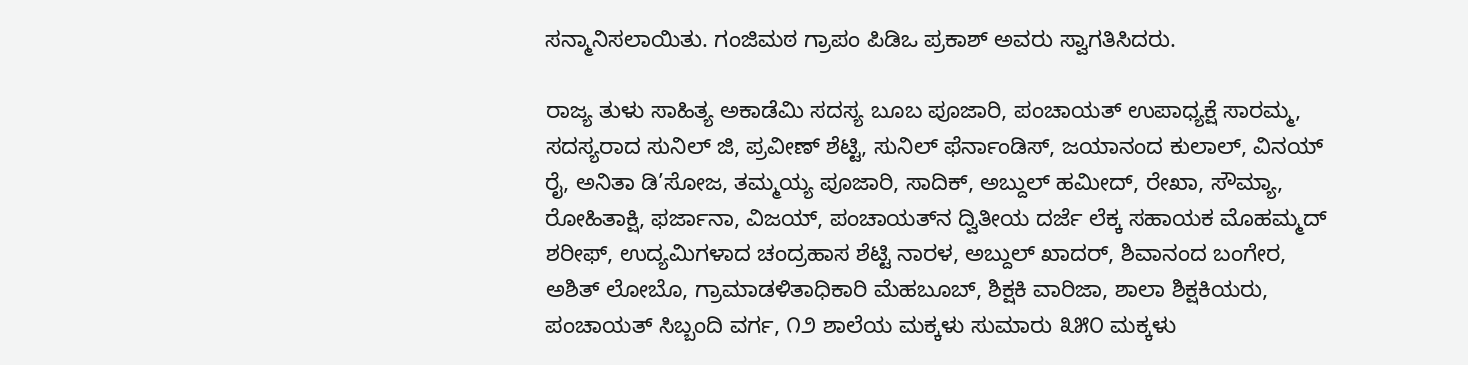ಸನ್ಮಾನಿಸಲಾಯಿತು. ಗಂಜಿಮಠ ಗ್ರಾಪಂ ಪಿಡಿಒ ಪ್ರಕಾಶ್ ಅವರು ಸ್ವಾಗತಿಸಿದರು.

ರಾಜ್ಯ ತುಳು ಸಾಹಿತ್ಯ ಅಕಾಡೆಮಿ ಸದಸ್ಯ ಬೂಬ ಪೂಜಾರಿ, ಪಂಚಾಯತ್ ಉಪಾಧ್ಯಕ್ಷೆ ಸಾರಮ್ಮ, ಸದಸ್ಯರಾದ ಸುನಿಲ್ ಜಿ, ಪ್ರವೀಣ್ ಶೆಟ್ಟಿ, ಸುನಿಲ್ ಫೆರ್ನಾಂಡಿಸ್, ಜಯಾನಂದ ಕುಲಾಲ್, ವಿನಯ್ ರೈ, ಅನಿತಾ ಡಿ’ಸೋಜ, ತಮ್ಮಯ್ಯ ಪೂಜಾರಿ, ಸಾದಿಕ್, ಅಬ್ದುಲ್ ಹಮೀದ್, ರೇಖಾ, ಸೌಮ್ಯಾ, ರೋಹಿತಾಕ್ಷಿ, ಫರ್ಜಾನಾ, ವಿಜಯ್, ಪಂಚಾಯತ್‌ನ ದ್ವಿತೀಯ ದರ್ಜೆ ಲೆಕ್ಕ ಸಹಾಯಕ ಮೊಹಮ್ಮದ್ ಶರೀಫ್, ಉದ್ಯಮಿಗಳಾದ ಚಂದ್ರಹಾಸ ಶೆಟ್ಟಿ ನಾರಳ, ಅಬ್ದುಲ್ ಖಾದರ್, ಶಿವಾನಂದ ಬಂಗೇರ, ಅಶಿತ್ ಲೋಬೊ, ಗ್ರಾಮಾಡಳಿತಾಧಿಕಾರಿ ಮೆಹಬೂಬ್, ಶಿಕ್ಷಕಿ ವಾರಿಜಾ, ಶಾಲಾ ಶಿಕ್ಷಕಿಯರು, ಪಂಚಾಯತ್ ಸಿಬ್ಬಂದಿ ವರ್ಗ, ೧೨ ಶಾಲೆಯ ಮಕ್ಕಳು ಸುಮಾರು ೩೫೦ ಮಕ್ಕಳು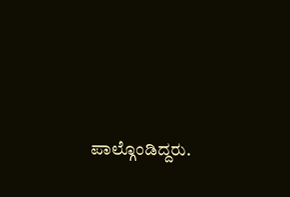ಪಾಲ್ಗೊಂಡಿದ್ದರು.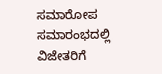ಸಮಾರೋಪ ಸಮಾರಂಭದಲ್ಲಿ ವಿಜೇತರಿಗೆ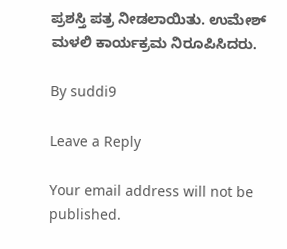ಪ್ರಶಸ್ತಿ ಪತ್ರ ನೀಡಲಾಯಿತು. ಉಮೇಶ್‌ ಮಳಲಿ ಕಾರ್ಯಕ್ರಮ ನಿರೂಪಿಸಿದರು.

By suddi9

Leave a Reply

Your email address will not be published.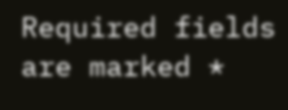Required fields are marked *